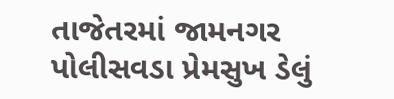તાજેતરમાં જામનગર પોલીસવડા પ્રેમસુખ ડેલું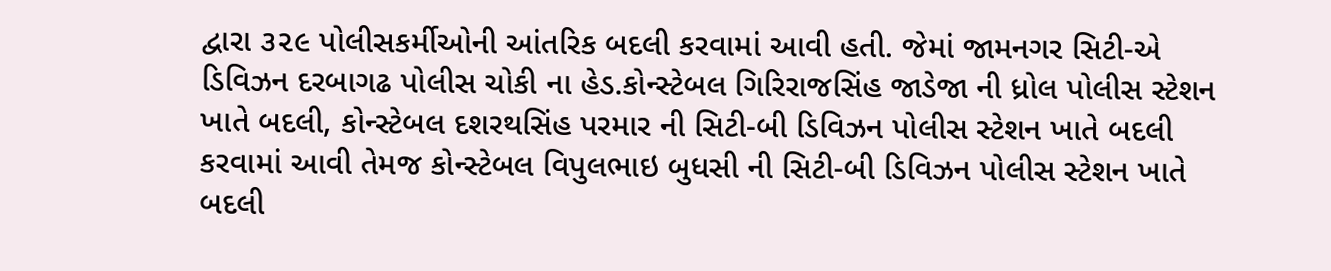દ્વારા ૩૨૯ પોલીસકર્મીઓની આંતરિક બદલી કરવામાં આવી હતી. જેમાં જામનગર સિટી-એ ડિવિઝન દરબાગઢ પોલીસ ચોકી ના હેડ.કોન્સ્ટેબલ ગિરિરાજસિંહ જાડેજા ની ધ્રોલ પોલીસ સ્ટેશન ખાતે બદલી, કોન્સ્ટેબલ દશરથસિંહ પરમાર ની સિટી-બી ડિવિઝન પોલીસ સ્ટેશન ખાતે બદલી કરવામાં આવી તેમજ કોન્સ્ટેબલ વિપુલભાઇ બુધસી ની સિટી-બી ડિવિઝન પોલીસ સ્ટેશન ખાતે બદલી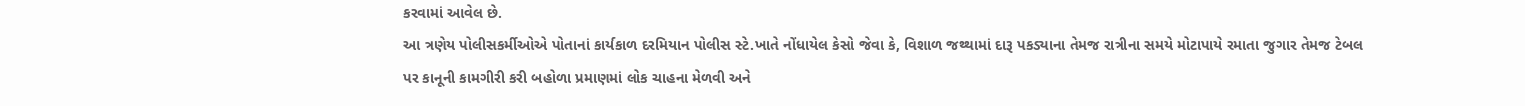કરવામાં આવેલ છે.
આ ત્રણેય પોલીસકર્મીઓએ પોતાનાં કાર્યકાળ દરમિયાન પોલીસ સ્ટે.ખાતે નોંધાયેલ કેસો જેવા કે, વિશાળ જથ્થામાં દારૂ પકડ્યાના તેમજ રાત્રીના સમયે મોટાપાયે રમાતા જુગાર તેમજ ટેબલ પર કાનૂની કામગીરી કરી બહોળા પ્રમાણમાં લોક ચાહના મેળવી અને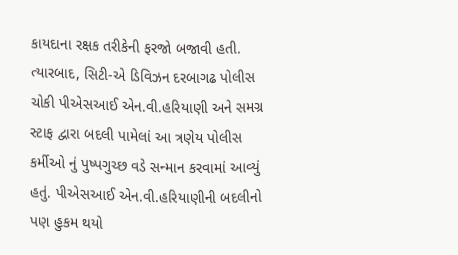કાયદાના રક્ષક તરીકેની ફરજો બજાવી હતી.
ત્યારબાદ, સિટી-એ ડિવિઝન દરબાગઢ પોલીસ ચોકી પીએસઆઈ એન.વી.હરિયાણી અને સમગ્ર સ્ટાફ દ્વારા બદલી પામેલાં આ ત્રણેય પોલીસ કર્મીઓ નું પુષ્પગુચ્છ વડે સન્માન કરવામાં આવ્યું હતું. પીએસઆઈ એન.વી.હરિયાણીની બદલીનો પણ હુકમ થયો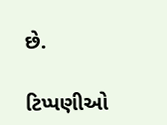છે.

ટિપ્પણીઓ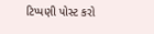ટિપ્પણી પોસ્ટ કરો